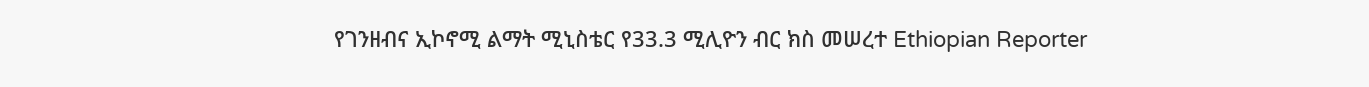የገንዘብና ኢኮኖሚ ልማት ሚኒስቴር የ33.3 ሚሊዮን ብር ክስ መሠረተ Ethiopian Reporter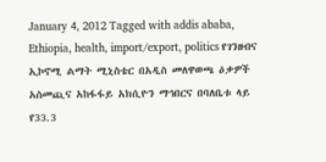January 4, 2012 Tagged with addis ababa, Ethiopia, health, import/export, politics የገንዘብና ኢኮኖሚ ልማት ሚኒስቴር በአዲስ መለዋወጫ ዕቃዎች አስመጪና አከፋፋይ አክሲዮን ማኅበርና በባለቤቱ ላይ የ33.3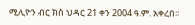ሚሊዮን ብር ክስ ህዳር 21 ቀን 2004 ዓ.ም. አቀረበ፡፡